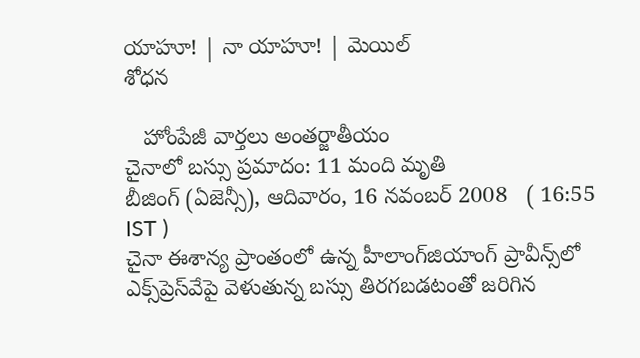యాహూ! | నా యాహూ! | మెయిల్
శోధన

   హోంపేజీ వార్తలు అంతర్జాతీయం
చైనాలో బస్సు ప్రమాదం: 11 మంది మృతి
బీజింగ్ (ఏజెన్సీ), ఆదివారం, 16 నవంబర్ 2008   ( 16:55 IST )
చైనా ఈశాన్య ప్రాంతంలో ఉన్న హీలాంగ్‌జియాంగ్ ప్రావీన్స్‌లో ఎక్స్‌ప్రెస్‌వేపై వెళుతున్న బస్సు తిరగబడటంతో జరిగిన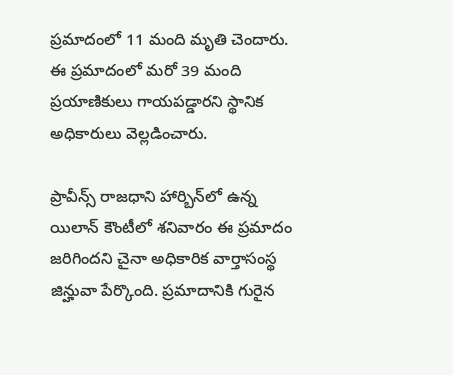ప్రమాదంలో 11 మంది మృతి చెందారు. ఈ ప్రమాదంలో మరో 39 మంది ప్రయాణికులు గాయపడ్డారని స్థానిక అధికారులు వెల్లడించారు.

ప్రావీన్స్ రాజధాని హార్బిన్‌లో ఉన్న యిలాన్ కౌంటీలో శనివారం ఈ ప్రమాదం జరిగిందని చైనా అధికారిక వార్తాసంస్థ జిన్హువా పేర్కొంది. ప్రమాదానికి గురైన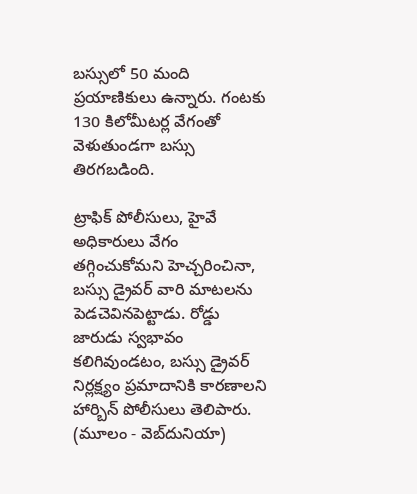బస్సులో 50 మంది ప్రయాణికులు ఉన్నారు. గంటకు 130 కిలోమీటర్ల వేగంతో వెళుతుండగా బస్సు తిరగబడింది.

ట్రాఫిక్ పోలీసులు, హైవే అధికారులు వేగం తగ్గించుకోమని హెచ్చరించినా, బస్సు డ్రైవర్ వారి మాటలను పెడచెవినపెట్టాడు. రోడ్డు జారుడు స్వభావం కలిగివుండటం, బస్సు డ్రైవర్ నిర్లక్ష్యం ప్రమాదానికి కారణాలని హార్బిన్ పోలీసులు తెలిపారు.
(మూలం - వెబ్‌దునియా)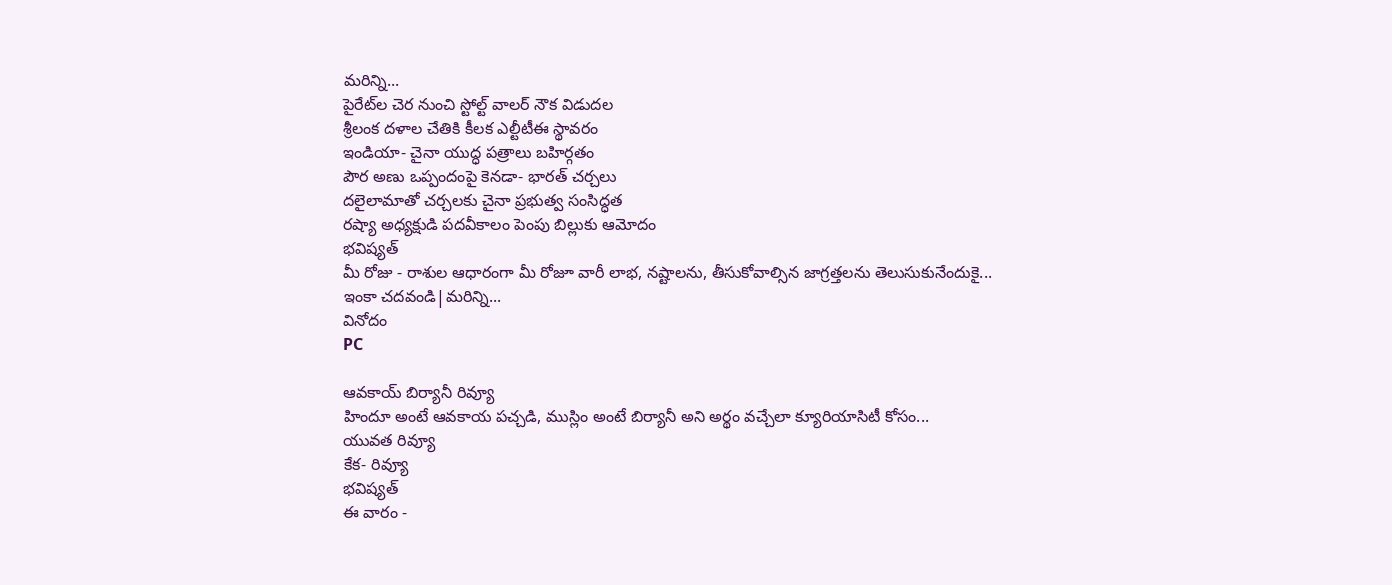మరిన్ని...
పైరేట్‌ల చెర నుంచి స్టోల్ట్ వాలర్ నౌక విడుదల
శ్రీలంక దళాల చేతికి కీలక ఎల్టీటీఈ స్థావరం
ఇండియా- చైనా యుద్ధ పత్రాలు బహిర్గతం
పౌర అణు ఒప్పందంపై కెనడా- భారత్ చర్చలు
దలైలామాతో చర్చలకు చైనా ప్రభుత్వ సంసిద్ధత
రష్యా అధ్యక్షుడి పదవీకాలం పెంపు బిల్లుకు ఆమోదం
భవిష్యత్
మీ రోజు - రాశుల ఆధారంగా మీ రోజూ వారీ లాభ, నష్టాలను, తీసుకోవాల్సిన జాగ్రత్తలను తెలుసుకునేందుకై...
ఇంకా చదవండి|మరిన్ని...
వినోదం
PC

ఆవకాయ్ బిర్యానీ రివ్యూ
హిందూ అంటే ఆవకాయ పచ్చడి, ముస్లిం అంటే బిర్యానీ అని అర్థం వచ్చేలా క్యూరియాసిటీ కోసం...
యువత రివ్యూ
కేక- రివ్యూ
భవిష్యత్
ఈ వారం -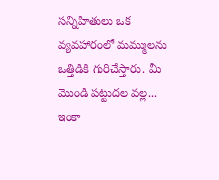సన్నిహితులు ఒక వ్యవహారంలో మమ్ములను ఒత్తిడికి గురిచేస్తారు. మీ మొండి పట్టుదల వల్ల...
ఇంకా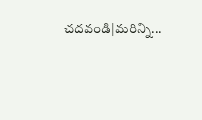చదవండి|మరిన్ని...